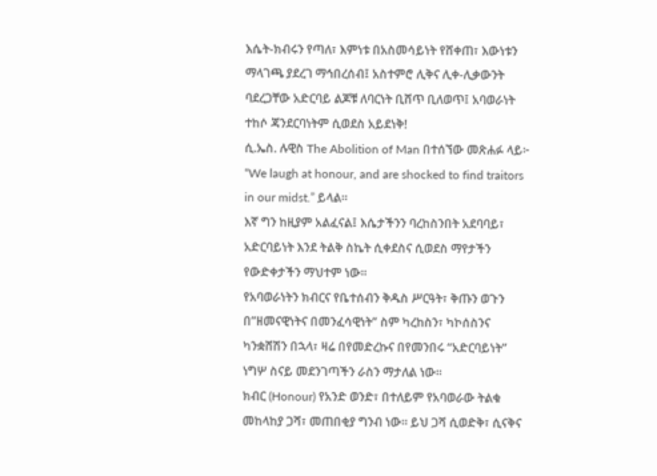እሴት-ክብሩን የጣለ፣ እምነቱ በአስመሳይነት የሸቀጠ፣ እውነቱን ማላገጫ ያደረገ ማኅበረሰብ፤ አስተምሮ ሊቅና ሊቀ-ሊቃውንት ባደረጋቸው አድርባይ ልጆቹ ለባርነት ቢሸጥ ቢለወጥ፤ አባወራነት ተከሶ ጃንደርባነትም ሲወደስ አይደነቅ!
ሲ.ኤስ. ሉዊስ The Abolition of Man በተሰኘው መጽሐፉ ላይ፦ “We laugh at honour, and are shocked to find traitors in our midst.” ይላል።
እኛ ግን ከዚያም አልፈናል፤ እሴታችንን ባረከስንበት አደባባይ፣ አድርባይነት እንደ ትልቅ ስኬት ሲቀደስና ሲወደስ ማየታችን የውድቀታችን ማህተም ነው።
የአባወራነትን ክብርና የቤተሰብን ቅዱስ ሥርዓት፣ ቅጡን ወጉን በ”ዘመናዊነትና በመንፈሳዊነት” ስም ካረከስን፣ ካኮሰስንና ካንቋሸሽን በኋላ፣ ዛሬ በየመድረኩና በየመንበሩ “አድርባይነት” ነግሦ ስናይ መደንገጣችን ራስን ማታለል ነው።
ክብር (Honour) የአንድ ወንድ፣ በተለይም የአባወራው ትልቁ መከላከያ ጋሻ፣ መጠበቂያ ግንብ ነው። ይህ ጋሻ ሲወድቅ፣ ሲናቅና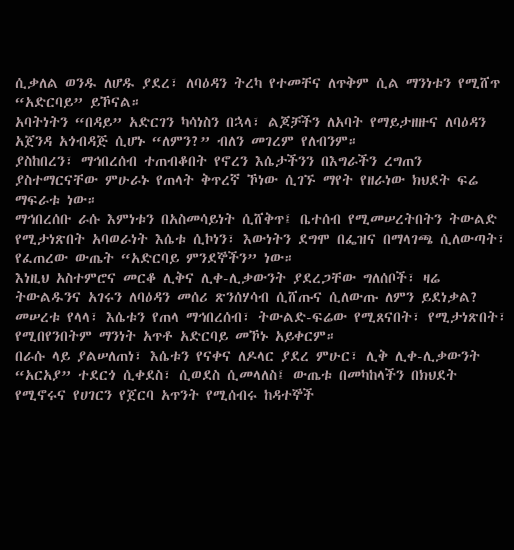ሲቃለል ወንዱ ለሆዱ ያደረ፣ ለባዕዳን ትረካ የተመቸና ለጥቅም ሲል ማንነቱን የሚሸጥ “አድርባይ” ይኾናል።
አባትነትን “በዳይ” አድርገን ካሳነስን በኋላ፣ ልጆቻችን ለአባት የማይታዘዙና ለባዕዳን አጀንዳ አጎብዳጅ ሲሆኑ “ለምን?” ብለን መገረም የለብንም።
ያስከበረን፣ ማኅበረሰብ ተጠብቆበት የኖረን እሴታችንን በእግራችን ረግጠን ያስተማርናቸው ምሁራኑ የጠላት ቅጥረኛ ኾነው ሲገኙ ማየት የዘራነው ክህደት ፍሬ ማፍራቱ ነው።
ማኅበረሰቡ ራሱ እምነቱን በአስመሳይነት ሲሸቅጥ፤ ቤተሰብ የሚመሠረትበትን ትውልድ የሚታነጽበት አባወራነት እሴቱ ሲኮነን፣ እውነትን ደግሞ በፌዝና በማላገጫ ሲለውጣት፣ የፈጠረው ውጤት “አድርባይ ምንደኞችን” ነው።
እነዚህ አስተምሮና መርቆ ሊቅና ሊቀ-ሊቃውንት ያደረጋቸው ግለሰቦች፣ ዛሬ ትውልዱንና አገሩን ለባዕዳን መሰሪ ጽንሰሃሳብ ሲሸጡና ሲለውጡ ለምን ይደነቃል?
መሠረቱ የላላ፣ እሴቱን የጠላ ማኅበረሰብ፣ ትውልድ-ፍሬው የሚጸናበት፣ የሚታነጽበት፣ የሚበየንበትም ማንነት አጥቶ አድርባይ መኾኑ አይቀርም።
በራሱ ላይ ያልሠለጠነ፣ እሴቱን የናቀና ለዶላር ያደረ ምሁር፣ ሊቅ ሊቀ-ሊቃውንት “አርአያ” ተደርጎ ሲቀደስ፣ ሲወደስ ሲመላለስ፤ ውጤቱ በመካከላችን በክህደት የሚኖሩና የሀገርን የጀርባ አጥንት የሚሰብሩ ከዳተኞች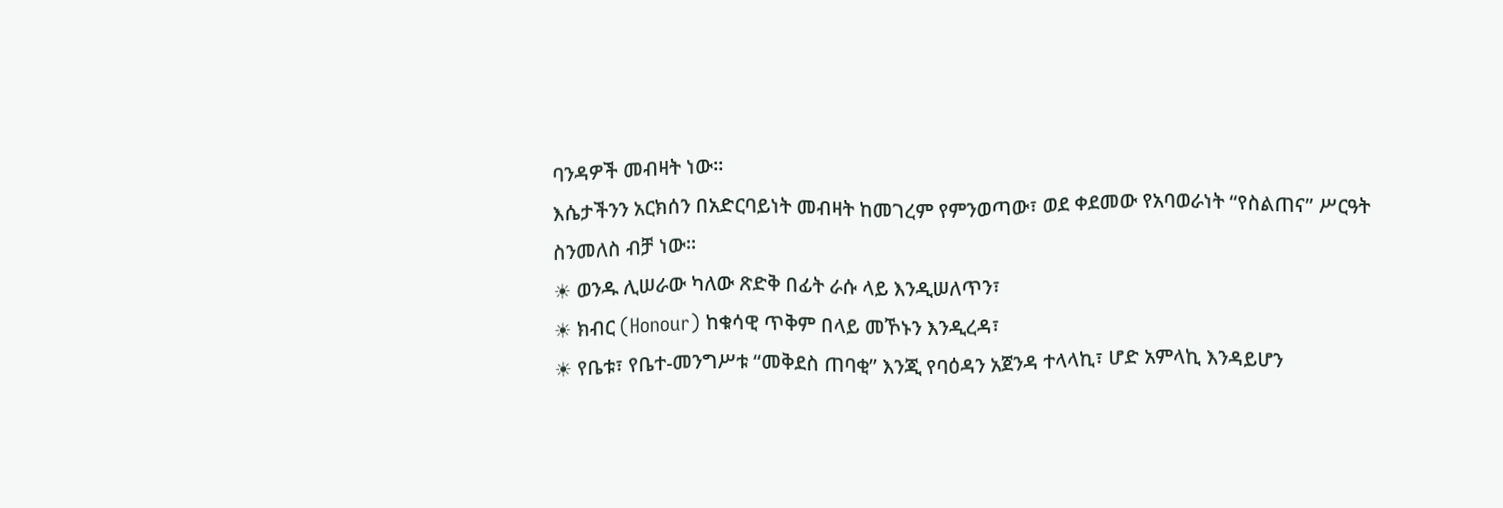ባንዳዎች መብዛት ነው።
እሴታችንን አርክሰን በአድርባይነት መብዛት ከመገረም የምንወጣው፣ ወደ ቀደመው የአባወራነት “የስልጠና” ሥርዓት ስንመለስ ብቻ ነው።
☀ ወንዱ ሊሠራው ካለው ጽድቅ በፊት ራሱ ላይ እንዲሠለጥን፣
☀ ክብር (Honour) ከቁሳዊ ጥቅም በላይ መኾኑን እንዲረዳ፣
☀ የቤቱ፣ የቤተ-መንግሥቱ “መቅደስ ጠባቂ” እንጂ የባዕዳን አጀንዳ ተላላኪ፣ ሆድ አምላኪ እንዳይሆን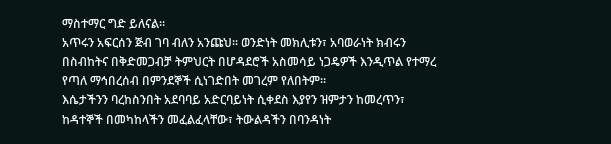ማስተማር ግድ ይለናል።
አጥሩን አፍርሰን ጅብ ገባ ብለን አንጩህ። ወንድነት መክሊቱን፣ አባወራነት ክብሩን በስብከትና በቅድመጋብቻ ትምህርት በሆዳደሮች አስመሳይ ነጋዴዎች እንዲጥል የተማረ የጣለ ማኅበረሰብ በምንደኞች ሲነገድበት መገረም የለበትም።
እሴታችንን ባረከስንበት አደባባይ አድርባይነት ሲቀደስ እያየን ዝምታን ከመረጥን፣ ከዳተኞች በመካከላችን መፈልፈላቸው፣ ትውልዳችን በባንዳነት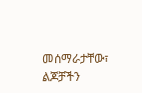መሰማራታቸው፣ ልጆቻችን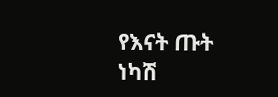የእናት ጡት ነካሽ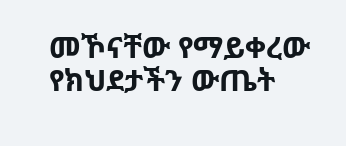መኾናቸው የማይቀረው የክህደታችን ውጤት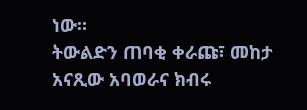ነው።
ትውልድን ጠባቂ ቀራጩ፣ መከታ አናጺው አባወራና ክብሩ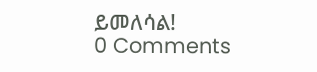ይመለሳል!
0 Comments